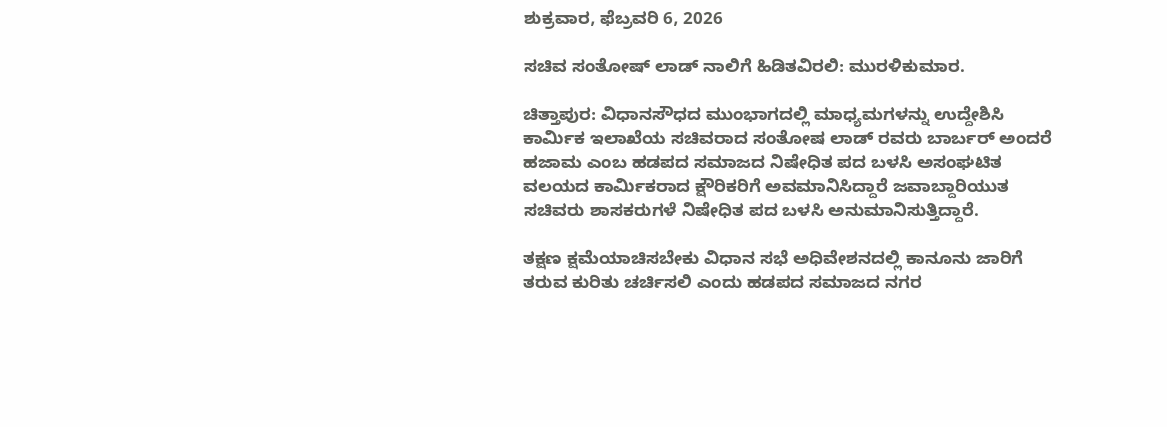ಶುಕ್ರವಾರ, ಫೆಬ್ರವರಿ 6, 2026

ಸಚಿವ ಸಂತೋಷ್ ಲಾಡ್ ನಾಲಿಗೆ ಹಿಡಿತವಿರಲಿ: ಮುರಳಿಕುಮಾರ.

ಚಿತ್ತಾಪುರ: ವಿಧಾನಸೌಧದ ಮುಂಭಾಗದಲ್ಲಿ ಮಾಧ್ಯಮಗಳನ್ನು ಉದ್ದೇಶಿಸಿ ಕಾರ್ಮಿಕ ಇಲಾಖೆಯ ಸಚಿವರಾದ ಸಂತೋಷ ಲಾಡ್‌ ರವರು ಬಾರ್ಬರ್ ಅಂದರೆ ಹಜಾಮ ಎಂಬ ಹಡಪದ ಸಮಾಜದ ನಿಷೇಧಿತ ಪದ ಬಳಸಿ ಅಸಂಘಟಿತ ವಲಯದ ಕಾರ್ಮಿಕರಾದ ಕ್ಷೌರಿಕರಿಗೆ ಅವಮಾನಿಸಿದ್ದಾರೆ ಜವಾಬ್ದಾರಿಯುತ ಸಚಿವರು ಶಾಸಕರುಗಳೆ ನಿಷೇಧಿತ ಪದ ಬಳಸಿ ಅನುಮಾನಿಸುತ್ತಿದ್ದಾರೆ.

ತಕ್ಷಣ ಕ್ಷಮೆಯಾಚಿಸಬೇಕು ವಿಧಾನ ಸಭೆ ಅಧಿವೇಶನದಲ್ಲಿ ಕಾನೂನು ಜಾರಿಗೆ ತರುವ ಕುರಿತು ಚರ್ಚಿಸಲಿ ಎಂದು ಹಡಪದ ಸಮಾಜದ ನಗರ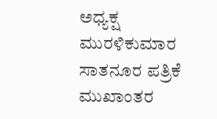ಅಧ್ಯಕ್ಷ ಮುರಳಿಕುಮಾರ ಸಾತನೂರ ಪತ್ರಿಕೆ ಮುಖಾಂತರ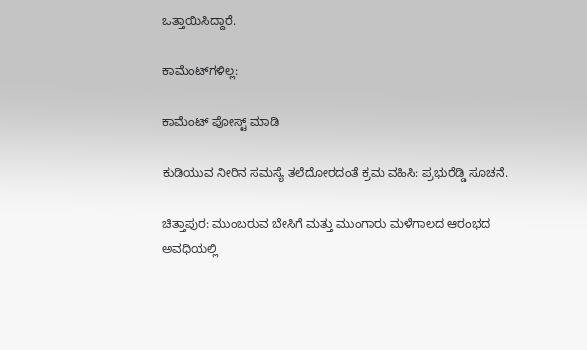ಒತ್ತಾಯಿಸಿದ್ದಾರೆ.

ಕಾಮೆಂಟ್‌ಗಳಿಲ್ಲ:

ಕಾಮೆಂಟ್‌‌ ಪೋಸ್ಟ್‌ ಮಾಡಿ

ಕುಡಿಯುವ ನೀರಿನ ಸಮಸ್ಯೆ ತಲೆದೋರದಂತೆ ಕ್ರಮ ವಹಿಸಿ: ಪ್ರಭುರೆಡ್ಡಿ ಸೂಚನೆ.

ಚಿತ್ತಾಪುರ: ಮುಂಬರುವ ಬೇಸಿಗೆ ಮತ್ತು ಮುಂಗಾರು ಮಳೆಗಾಲದ ಆರಂಭದ ಅವಧಿಯಲ್ಲಿ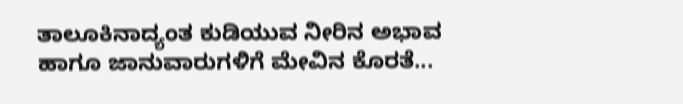ತಾಲೂಕಿನಾದ್ಯಂತ ಕುಡಿಯುವ ನೀರಿನ ಅಭಾವ ಹಾಗೂ ಜಾನುವಾರುಗಳಿಗೆ ಮೇವಿನ ಕೊರತೆ...